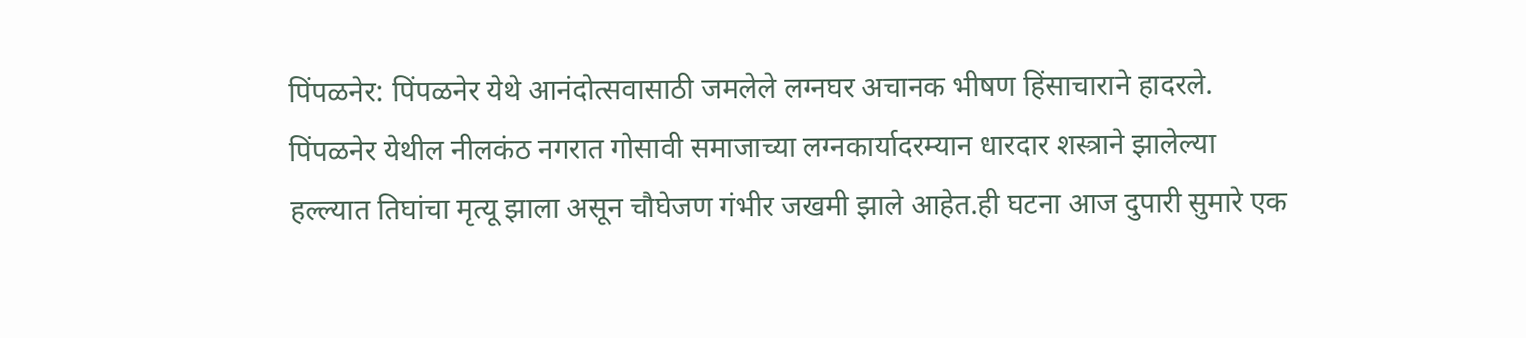पिंपळनेर: पिंपळनेर येथे आनंदोत्सवासाठी जमलेले लग्नघर अचानक भीषण हिंसाचाराने हादरले. पिंपळनेर येथील नीलकंठ नगरात गोसावी समाजाच्या लग्नकार्यादरम्यान धारदार शस्त्राने झालेल्या हल्ल्यात तिघांचा मृत्यू झाला असून चौघेजण गंभीर जखमी झाले आहेत.ही घटना आज दुपारी सुमारे एक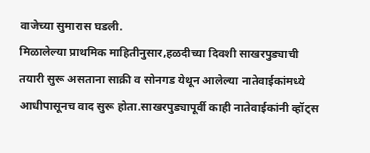वाजेच्या सुमारास घडली.
मिळालेल्या प्राथमिक माहितीनुसार,हळदीच्या दिवशी साखरपुड्याची तयारी सुरू असताना साक्री व सोनगड येथून आलेल्या नातेवाईकांमध्ये आधीपासूनच वाद सुरू होता.साखरपुड्यापूर्वी काही नातेवाईकांनी व्हॉट्स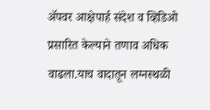ॲपवर आक्षेपार्ह संदेश व व्हिडिओ प्रसारित केल्याने तणाव अधिक वाढला.याच वादातून लग्नस्थळी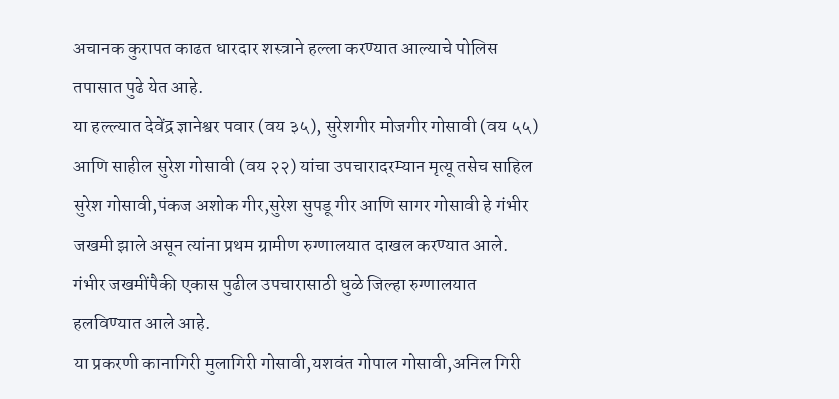अचानक कुरापत काढत धारदार शस्त्राने हल्ला करण्यात आल्याचे पोलिस तपासात पुढे येत आहे.
या हल्ल्यात देवेंद्र ज्ञानेश्वर पवार (वय ३५), सुरेशगीर मोजगीर गोसावी (वय ५५) आणि साहील सुरेश गोसावी (वय २२) यांचा उपचारादरम्यान मृत्यू तसेच साहिल सुरेश गोसावी,पंकज अशोक गीर,सुरेश सुपडू गीर आणि सागर गोसावी हे गंभीर जखमी झाले असून त्यांना प्रथम ग्रामीण रुग्णालयात दाखल करण्यात आले. गंभीर जखमींपैकी एकास पुढील उपचारासाठी धुळे जिल्हा रुग्णालयात हलविण्यात आले आहे.
या प्रकरणी कानागिरी मुलागिरी गोसावी,यशवंत गोपाल गोसावी,अनिल गिरी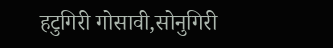हटुगिरी गोसावी,सोनुगिरी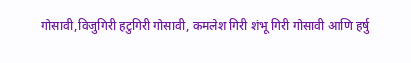गोसावी,विजुगिरी हटुगिरी गोसावी, कमलेश गिरी शंभू गिरी गोसावी आणि हर्षु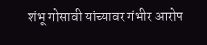शंभू गोसावी यांच्यावर गंभीर आरोप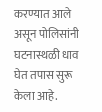करण्यात आले असून पोलिसांनी घटनास्थळी धाव घेत तपास सुरू केला आहे.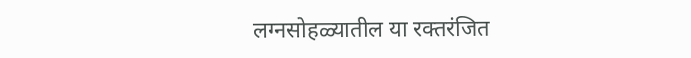लग्नसोहळ्यातील या रक्तरंजित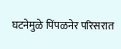घटनेमुळे पिंपळनेर परिसरात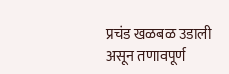प्रचंड खळबळ उडाली असून तणावपूर्ण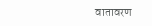वातावरण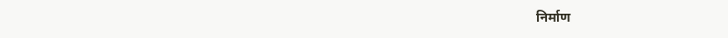निर्माण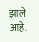झाले आहे.